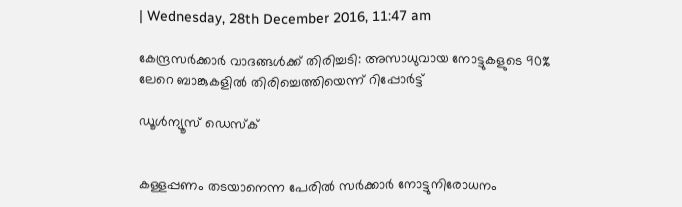| Wednesday, 28th December 2016, 11:47 am

കേന്ദ്രസര്‍ക്കാര്‍ വാദങ്ങള്‍ക്ക് തിരിച്ചടി: അസാധുവായ നോട്ടുകളുടെ 90% ലേറെ ബാങ്കുകളില്‍ തിരിച്ചെത്തിയെന്ന് റിപ്പോര്‍ട്ട്

ഡൂള്‍ന്യൂസ് ഡെസ്‌ക്


കള്ളപ്പണം തടയാനെന്ന പേരില്‍ സര്‍ക്കാര്‍ നോട്ടുനിരോധനം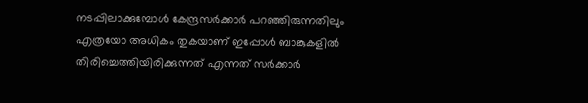നടപ്പിലാക്കുമ്പോള്‍ കേന്ദ്രസര്‍ക്കാര്‍ പറഞ്ഞിരുന്നതിലും എത്രയോ അധികം തുകയാണ് ഇപ്പോള്‍ ബാങ്കുകളില്‍ തിരിച്ചെത്തിയിരിക്കുന്നത് എന്നത് സര്‍ക്കാര്‍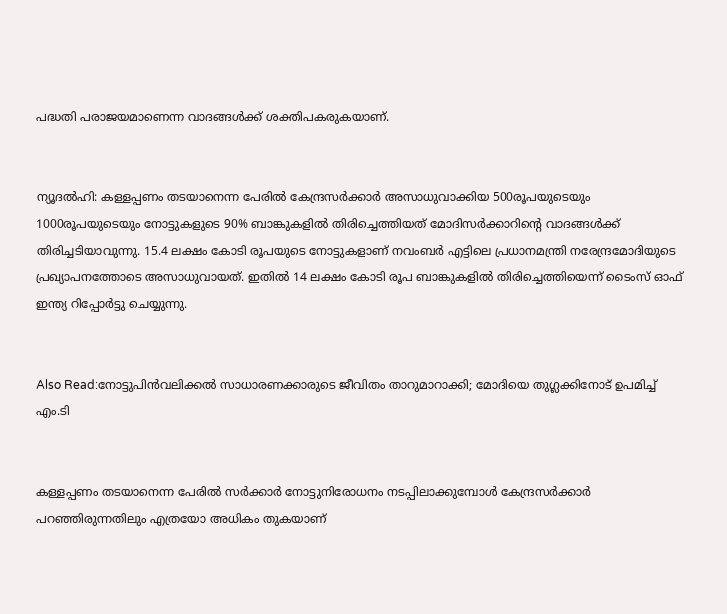പദ്ധതി പരാജയമാണെന്ന വാദങ്ങള്‍ക്ക് ശക്തിപകരുകയാണ്.


ന്യൂദല്‍ഹി: കള്ളപ്പണം തടയാനെന്ന പേരില്‍ കേന്ദ്രസര്‍ക്കാര്‍ അസാധുവാക്കിയ 500രൂപയുടെയും 1000രൂപയുടെയും നോട്ടുകളുടെ 90% ബാങ്കുകളില്‍ തിരിച്ചെത്തിയത് മോദിസര്‍ക്കാറിന്റെ വാദങ്ങള്‍ക്ക് തിരിച്ചടിയാവുന്നു. 15.4 ലക്ഷം കോടി രൂപയുടെ നോട്ടുകളാണ് നവംബര്‍ എട്ടിലെ പ്രധാനമന്ത്രി നരേന്ദ്രമോദിയുടെ പ്രഖ്യാപനത്തോടെ അസാധുവായത്. ഇതില്‍ 14 ലക്ഷം കോടി രൂപ ബാങ്കുകളില്‍ തിരിച്ചെത്തിയെന്ന് ടൈംസ് ഓഫ് ഇന്ത്യ റിപ്പോര്‍ട്ടു ചെയ്യുന്നു.


Also Read:നോട്ടുപിന്‍വലിക്കല്‍ സാധാരണക്കാരുടെ ജീവിതം താറുമാറാക്കി; മോദിയെ തുഗ്ലക്കിനോട് ഉപമിച്ച് എം.ടി


കള്ളപ്പണം തടയാനെന്ന പേരില്‍ സര്‍ക്കാര്‍ നോട്ടുനിരോധനം നടപ്പിലാക്കുമ്പോള്‍ കേന്ദ്രസര്‍ക്കാര്‍ പറഞ്ഞിരുന്നതിലും എത്രയോ അധികം തുകയാണ്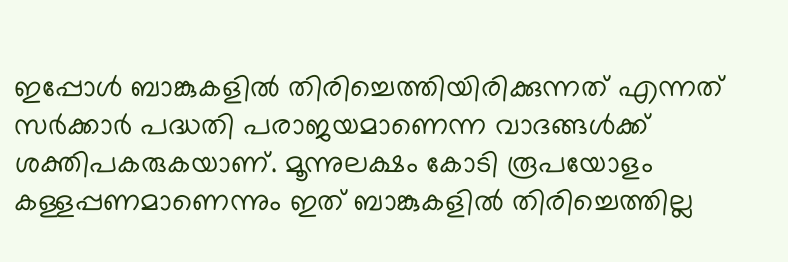ഇപ്പോള്‍ ബാങ്കുകളില്‍ തിരിച്ചെത്തിയിരിക്കുന്നത് എന്നത് സര്‍ക്കാര്‍ പദ്ധതി പരാജയമാണെന്ന വാദങ്ങള്‍ക്ക് ശക്തിപകരുകയാണ്. മൂന്നുലക്ഷം കോടി രൂപയോളം കള്ളപ്പണമാണെന്നും ഇത് ബാങ്കുകളില്‍ തിരിച്ചെത്തില്ല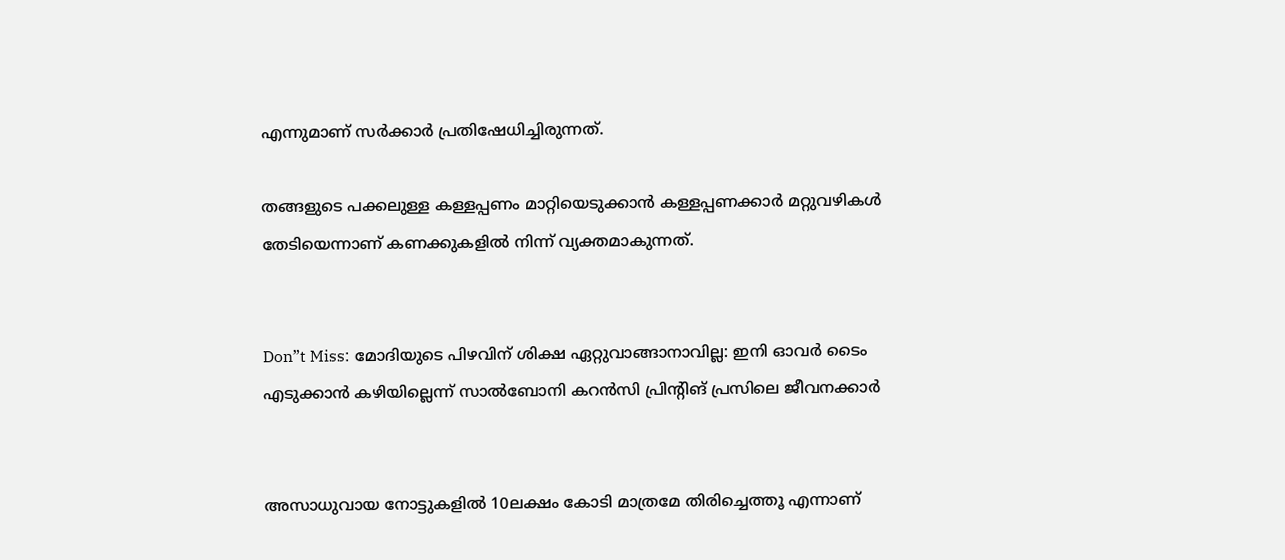എന്നുമാണ് സര്‍ക്കാര്‍ പ്രതിഷേധിച്ചിരുന്നത്.

തങ്ങളുടെ പക്കലുള്ള കള്ളപ്പണം മാറ്റിയെടുക്കാന്‍ കള്ളപ്പണക്കാര്‍ മറ്റുവഴികള്‍ തേടിയെന്നാണ് കണക്കുകളില്‍ നിന്ന് വ്യക്തമാകുന്നത്.


Don”t Miss: മോദിയുടെ പിഴവിന് ശിക്ഷ ഏറ്റുവാങ്ങാനാവില്ല: ഇനി ഓവര്‍ ടൈം എടുക്കാന്‍ കഴിയില്ലെന്ന് സാല്‍ബോനി കറന്‍സി പ്രിന്റിങ് പ്രസിലെ ജീവനക്കാര്‍


അസാധുവായ നോട്ടുകളില്‍ 10ലക്ഷം കോടി മാത്രമേ തിരിച്ചെത്തൂ എന്നാണ്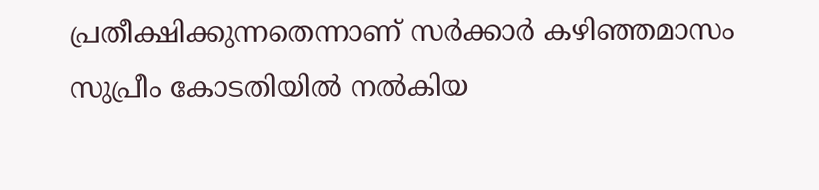പ്രതീക്ഷിക്കുന്നതെന്നാണ് സര്‍ക്കാര്‍ കഴിഞ്ഞമാസം സുപ്രീം കോടതിയില്‍ നല്‍കിയ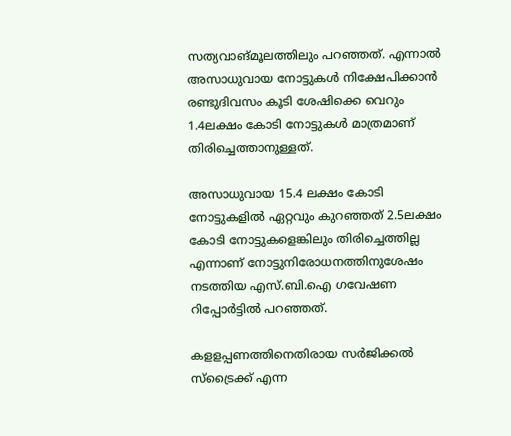സത്യവാങ്മൂലത്തിലും പറഞ്ഞത്. എന്നാല്‍ അസാധുവായ നോട്ടുകള്‍ നിക്ഷേപിക്കാന്‍ രണ്ടുദിവസം കൂടി ശേഷിക്കെ വെറും 1.4ലക്ഷം കോടി നോട്ടുകള്‍ മാത്രമാണ് തിരിച്ചെത്താനുള്ളത്.

അസാധുവായ 15.4 ലക്ഷം കോടി നോട്ടുകളില്‍ ഏറ്റവും കുറഞ്ഞത് 2.5ലക്ഷം കോടി നോട്ടുകളെങ്കിലും തിരിച്ചെത്തില്ല എന്നാണ് നോട്ടുനിരോധനത്തിനുശേഷം നടത്തിയ എസ്.ബി.ഐ ഗവേഷണ റിപ്പോര്‍ട്ടില്‍ പറഞ്ഞത്.

കളളപ്പണത്തിനെതിരായ സര്‍ജിക്കല്‍ സ്‌ട്രൈക്ക് എന്ന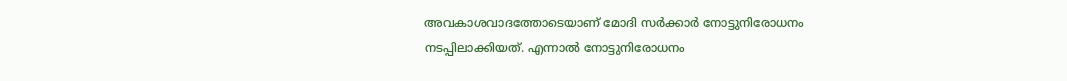അവകാശവാദത്തോടെയാണ് മോദി സര്‍ക്കാര്‍ നോട്ടുനിരോധനം നടപ്പിലാക്കിയത്. എന്നാല്‍ നോട്ടുനിരോധനം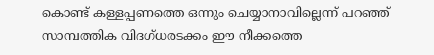കൊണ്ട് കള്ളപ്പണത്തെ ഒന്നും ചെയ്യാനാവില്ലെന്ന് പറഞ്ഞ് സാമ്പത്തിക വിദഗ്ധരടക്കം ഈ നീക്കത്തെ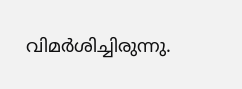വിമര്‍ശിച്ചിരുന്നു.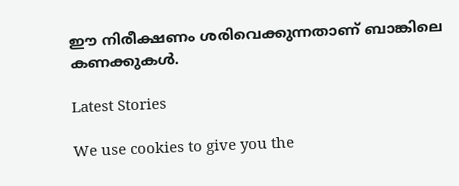ഈ നിരീക്ഷണം ശരിവെക്കുന്നതാണ് ബാങ്കിലെ കണക്കുകള്‍.

Latest Stories

We use cookies to give you the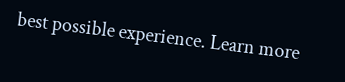best possible experience. Learn more